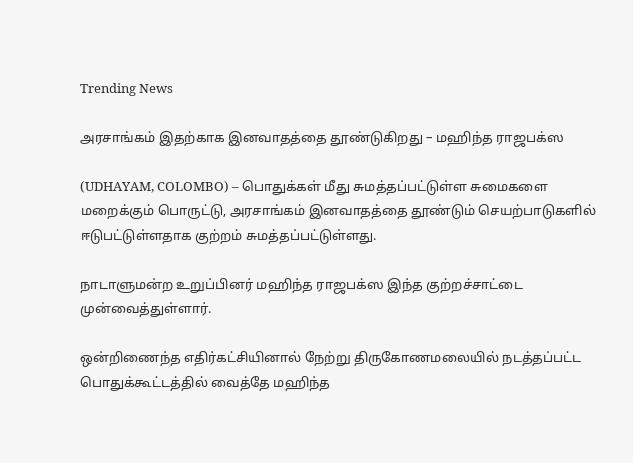Trending News

அரசாங்கம் இதற்காக இனவாதத்தை தூண்டுகிறது – மஹிந்த ராஜபக்ஸ

(UDHAYAM, COLOMBO) – பொதுக்கள் மீது சுமத்தப்பட்டுள்ள சுமைகளை மறைக்கும் பொருட்டு, அரசாங்கம் இனவாதத்தை தூண்டும் செயற்பாடுகளில் ஈடுபட்டுள்ளதாக குற்றம் சுமத்தப்பட்டுள்ளது.

நாடாளுமன்ற உறுப்பினர் மஹிந்த ராஜபக்ஸ இந்த குற்றச்சாட்டை முன்வைத்துள்ளார்.

ஒன்றிணைந்த எதிர்கட்சியினால் நேற்று திருகோணமலையில் நடத்தப்பட்ட பொதுக்கூட்டத்தில் வைத்தே மஹிந்த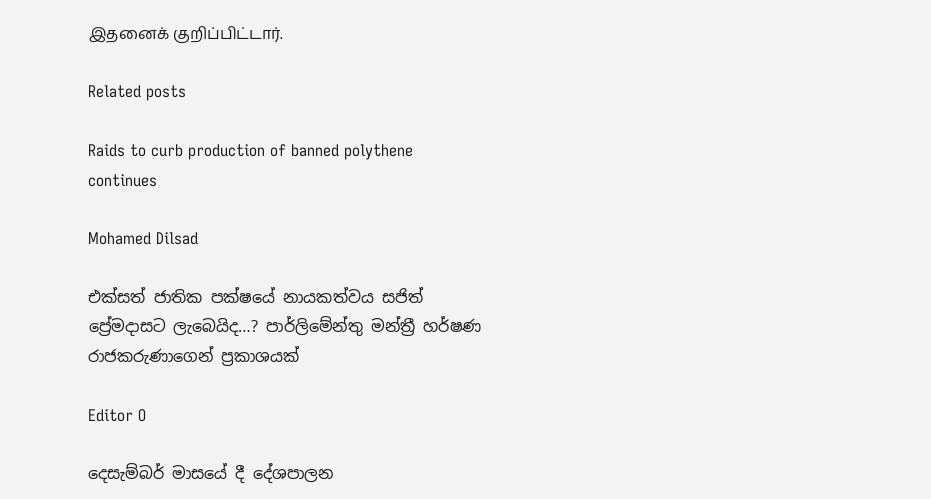இதனைக் குறிப்பிட்டார்.

Related posts

Raids to curb production of banned polythene continues

Mohamed Dilsad

එක්සත් ජාතික පක්ෂයේ නායකත්වය සජිත් ප්‍රේමදාසට ලැබෙයිද…? පාර්ලිමේන්තු මන්ත්‍රී හර්ෂණ රාජකරුණාගෙන් ප්‍රකාශයක්

Editor O

දෙසැම්බර් මාසයේ දී දේශපාලන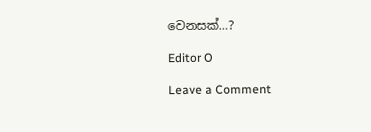වෙනසක්…?

Editor O

Leave a Comment